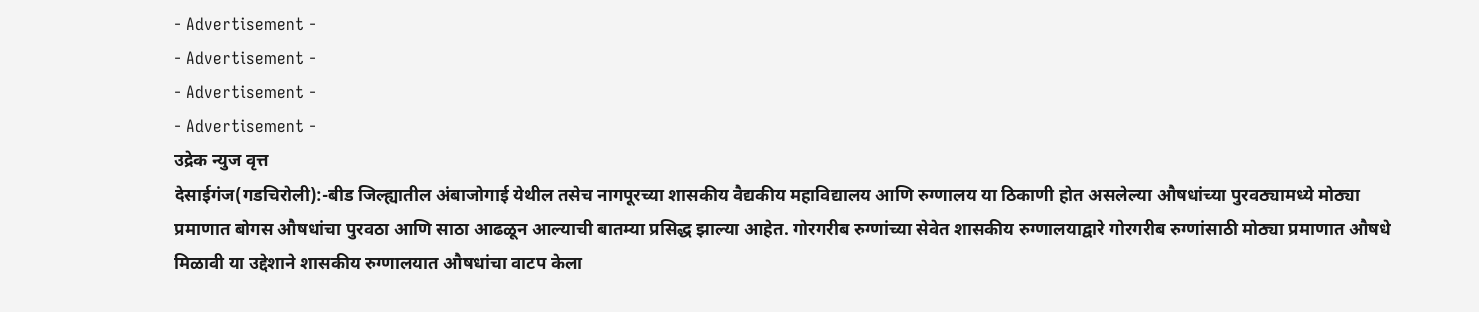- Advertisement -
- Advertisement -
- Advertisement -
- Advertisement -
उद्रेक न्युज वृत्त
देसाईगंज(गडचिरोली):-बीड जिल्ह्यातील अंबाजोगाई येथील तसेच नागपूरच्या शासकीय वैद्यकीय महाविद्यालय आणि रुग्णालय या ठिकाणी होत असलेल्या औषधांच्या पुरवठ्यामध्ये मोठ्या प्रमाणात बोगस औषधांचा पुरवठा आणि साठा आढळून आल्याची बातम्या प्रसिद्ध झाल्या आहेत. गोरगरीब रुग्णांच्या सेवेत शासकीय रुग्णालयाद्वारे गोरगरीब रुग्णांसाठी मोठ्या प्रमाणात औषधे मिळावी या उद्देशाने शासकीय रुग्णालयात औषधांचा वाटप केला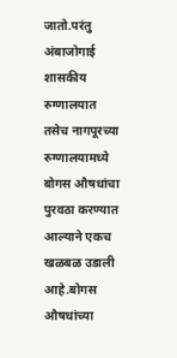जातो.परंतु अंबाजोगाई शासकीय रुग्णालयात तसेच नागपूरच्या रुग्णालयामध्ये बोगस औषधांचा पुरवठा करण्यात आल्याने एकच खळबळ उडाली आहे.बोगस औषधांच्या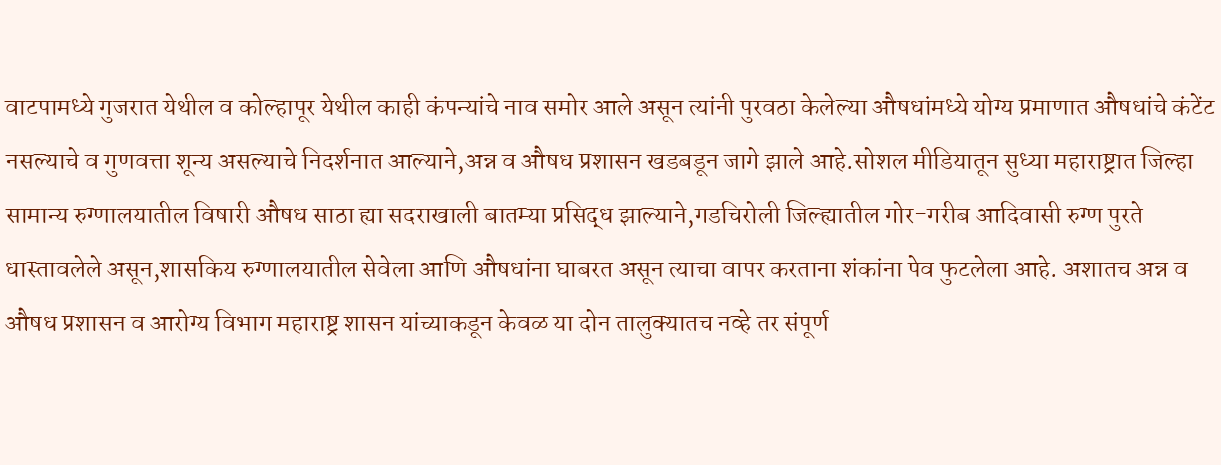वाटपामध्ये गुजरात येथील व कोल्हापूर येथील काही कंपन्यांचे नाव समोर आले असून त्यांनी पुरवठा केलेल्या औषधांमध्ये योग्य प्रमाणात औषधांचे कंटेंट नसल्याचे व गुणवत्ता शून्य असल्याचे निदर्शनात आल्याने,अन्न व औषध प्रशासन खडबडून जागे झाले आहे.सोशल मीडियातून सुध्या महाराष्ट्रात जिल्हा सामान्य रुग्णालयातील विषारी औषध साठा ह्या सदराखाली बातम्या प्रसिद्ध झाल्याने,गडचिरोली जिल्ह्यातील गोर-गरीब आदिवासी रुग्ण पुरते धास्तावलेले असून,शासकिय रुग्णालयातील सेवेला आणि औषधांना घाबरत असून त्याचा वापर करताना शंकांना पेव फुटलेला आहे. अशातच अन्न व औषध प्रशासन व आरोग्य विभाग महाराष्ट्र शासन यांच्याकडून केवळ या दोन तालुक्यातच नव्हे तर संपूर्ण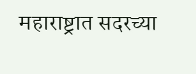महाराष्ट्रात सदरच्या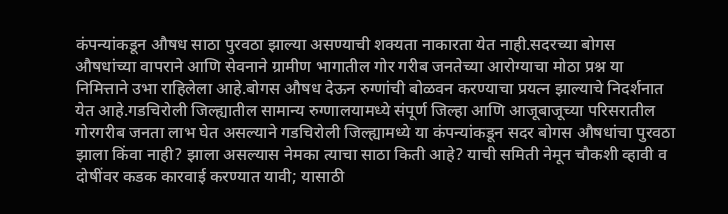कंपन्यांकडून औषध साठा पुरवठा झाल्या असण्याची शक्यता नाकारता येत नाही.सदरच्या बोगस औषधांच्या वापराने आणि सेवनाने ग्रामीण भागातील गोर गरीब जनतेच्या आरोग्याचा मोठा प्रश्न या निमित्ताने उभा राहिलेला आहे.बोगस औषध देऊन रुग्णांची बोळवन करण्याचा प्रयत्न झाल्याचे निदर्शनात येत आहे.गडचिरोली जिल्ह्यातील सामान्य रुग्णालयामध्ये संपूर्ण जिल्हा आणि आजूबाजूच्या परिसरातील गोरगरीब जनता लाभ घेत असल्याने गडचिरोली जिल्ह्यामध्ये या कंपन्यांकडून सदर बोगस औषधांचा पुरवठा झाला किंवा नाही? झाला असल्यास नेमका त्याचा साठा किती आहे? याची समिती नेमून चौकशी व्हावी व दोषींवर कडक कारवाई करण्यात यावी; यासाठी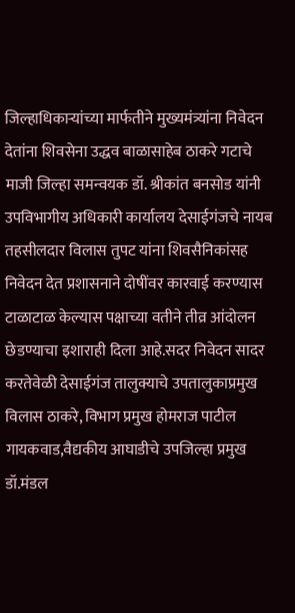जिल्हाधिकाऱ्यांच्या मार्फतीने मुख्यमंत्र्यांना निवेदन देतांना शिवसेना उद्धव बाळासाहेब ठाकरे गटाचे माजी जिल्हा समन्वयक डॉ. श्रीकांत बनसोड यांनी उपविभागीय अधिकारी कार्यालय देसाईगंजचे नायब तहसीलदार विलास तुपट यांना शिवसैनिकांसह निवेदन देत प्रशासनाने दोषींवर कारवाई करण्यास टाळाटाळ केल्यास पक्षाच्या वतीने तीव्र आंदोलन छेडण्याचा इशाराही दिला आहे.सदर निवेदन सादर करतेवेळी देसाईगंज तालुक्याचे उपतालुकाप्रमुख विलास ठाकरे, विभाग प्रमुख होमराज पाटील गायकवाड,वैद्यकीय आघाडीचे उपजिल्हा प्रमुख डॉ.मंडल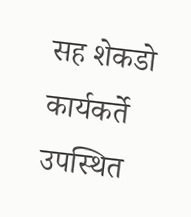सह शेकडो कार्यकर्ते उपस्थित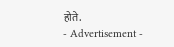होते.
- Advertisement -